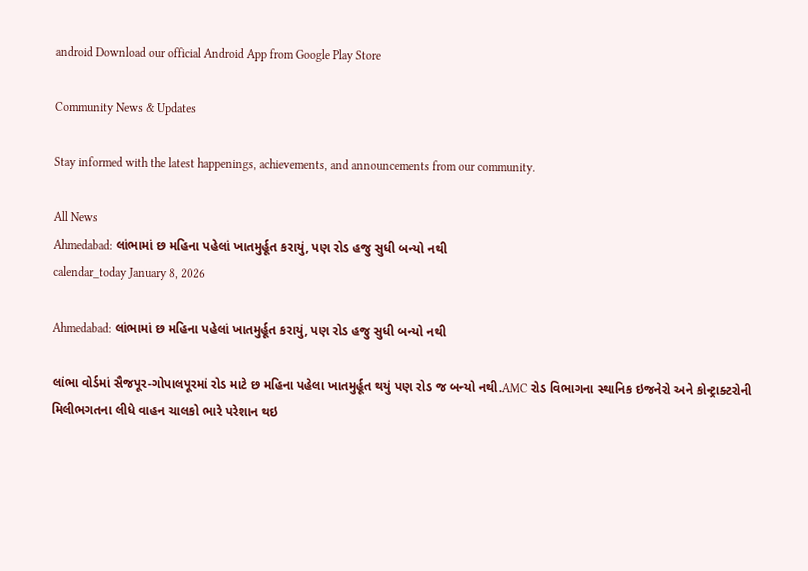android Download our official Android App from Google Play Store

Community News & Updates

Stay informed with the latest happenings, achievements, and announcements from our community.

All News
Ahmedabad: લાંભામાં છ મહિના પહેલાં ખાતમુર્હૂત કરાયું, પણ રોડ હજુ સુધી બન્યો નથી
calendar_today January 8, 2026

Ahmedabad: લાંભામાં છ મહિના પહેલાં ખાતમુર્હૂત કરાયું, પણ રોડ હજુ સુધી બન્યો નથી

લાંભા વોર્ડમાં સૈજપૂર-ગોપાલપૂરમાં રોડ માટે છ મહિના પહેલા ખાતમુર્હૂત થયું પણ રોડ જ બન્યો નથી.AMC રોડ વિભાગના સ્થાનિક ઇજનેરો અને કોન્ટ્રાક્ટરોની મિલીભગતના લીધે વાહન ચાલકો ભારે પરેશાન થઇ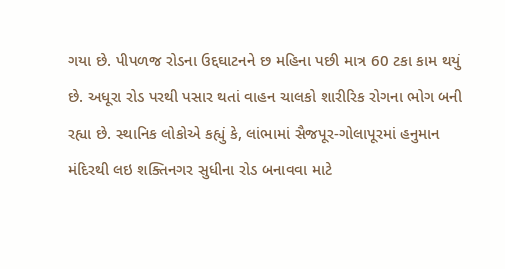ગયા છે. પીપળજ રોડના ઉદ્દઘાટનને છ મહિના પછી માત્ર 60 ટકા કામ થયું છે. અધૂરા રોડ પરથી પસાર થતાં વાહન ચાલકો શારીરિક રોગના ભોગ બની રહ્યા છે. સ્થાનિક લોકોએ કહ્યું કે, લાંભામાં સૈજપૂર-ગોલાપૂરમાં હનુમાન મંદિરથી લઇ શક્તિનગર સુધીના રોડ બનાવવા માટે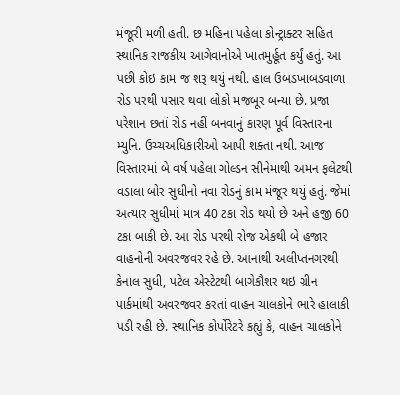મંજૂરી મળી હતી. છ મહિના પહેલા કોન્ટ્રાક્ટર સહિત સ્થાનિક રાજકીય આગેવાનોએ ખાતમુર્હૂત કર્યું હતું. આ પછી કોઇ કામ જ શરૂ થયું નથી. હાલ ઉબડખાબડવાળા રોડ પરથી પસાર થવા લોકો મજબૂર બન્યા છે. પ્રજા પરેશાન છતાં રોડ નહીં બનવાનું કારણ પૂર્વ વિસ્તારના મ્યુનિ. ઉચ્ચઅધિકારીઓ આપી શક્તા નથી. આજ વિસ્તારમાં બે વર્ષ પહેલા ગોલ્ડન સીનેમાથી અમન ફલેટથી વડાલા બોર સુધીનો નવા રોડનું કામ મંજૂર થયું હતું. જેમાં અત્યાર સુધીમાં માત્ર 40 ટકા રોડ થયો છે અને હજી 60 ટકા બાકી છે. આ રોડ પરથી રોજ એકથી બે હજાર વાહનોની અવરજવર રહે છે. આનાથી અલીપ્તનગરથી કેનાલ સુધી, પટેલ એસ્ટેટથી બાગેકૌશર થઇ ગ્રીન પાર્કમાંથી અવરજવર કરતાં વાહન ચાલકોને ભારે હાલાકી પડી રહી છે. સ્થાનિક કોર્પોરેટરે કહ્યું કે, વાહન ચાલકોને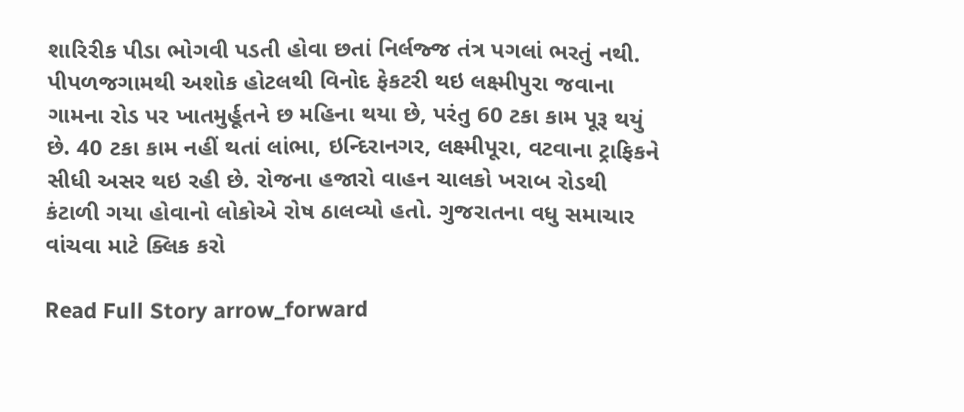શારિરીક પીડા ભોગવી પડતી હોવા છતાં નિર્લજ્જ તંત્ર પગલાં ભરતું નથી. પીપળજગામથી અશોક હોટલથી વિનોદ ફેકટરી થઇ લક્ષ્મીપુરા જવાના ગામના રોડ પર ખાતમુર્હૂતને છ મહિના થયા છે, પરંતુ 60 ટકા કામ પૂરૂ થયું છે. 40 ટકા કામ નહીં થતાં લાંભા, ઇન્દિરાનગર, લક્ષ્મીપૂરા, વટવાના ટ્રાફિકને સીધી અસર થઇ રહી છે. રોજના હજારો વાહન ચાલકો ખરાબ રોડથી કંટાળી ગયા હોવાનો લોકોએ રોષ ઠાલવ્યો હતો. ગુજરાતના વધુ સમાચાર વાંચવા માટે ક્લિક કરો

Read Full Story arrow_forward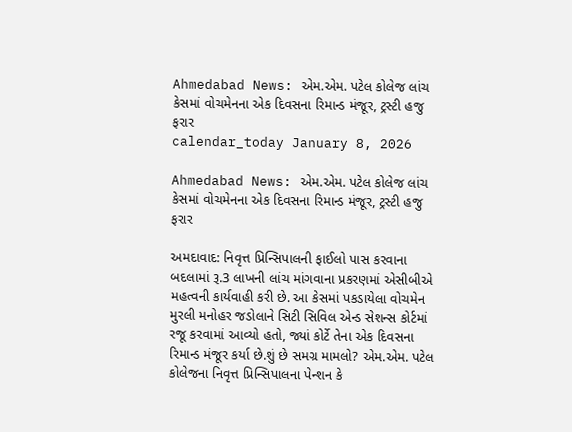Ahmedabad News: એમ.એમ. પટેલ કોલેજ લાંચ કેસમાં વોચમેનના એક દિવસના રિમાન્ડ મંજૂર, ટ્રસ્ટી હજુ ફરાર
calendar_today January 8, 2026

Ahmedabad News: એમ.એમ. પટેલ કોલેજ લાંચ કેસમાં વોચમેનના એક દિવસના રિમાન્ડ મંજૂર, ટ્રસ્ટી હજુ ફરાર

અમદાવાદ: નિવૃત્ત પ્રિન્સિપાલની ફાઈલો પાસ કરવાના બદલામાં રૂ.3 લાખની લાંચ માંગવાના પ્રકરણમાં એસીબીએ મહત્વની કાર્યવાહી કરી છે. આ કેસમાં પકડાયેલા વોચમેન મુરલી મનોહર જડોલાને સિટી સિવિલ એન્ડ સેશન્સ કોર્ટમાં રજૂ કરવામાં આવ્યો હતો, જ્યાં કોર્ટે તેના એક દિવસના રિમાન્ડ મંજૂર કર્યા છે.શું છે સમગ્ર મામલો? એમ.એમ. પટેલ કોલેજના નિવૃત્ત પ્રિન્સિપાલના પેન્શન કે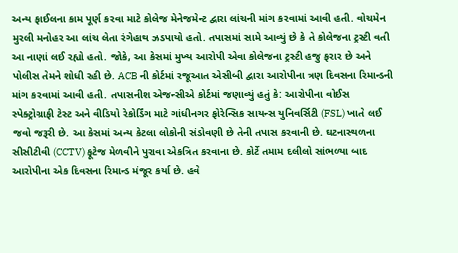અન્ય ફાઈલના કામ પૂર્ણ કરવા માટે કોલેજ મેનેજમેન્ટ દ્વારા લાંચની માંગ કરવામાં આવી હતી. વોચમેન મુરલી મનોહર આ લાંચ લેતા રંગેહાથ ઝડપાયો હતો. તપાસમાં સામે આવ્યું છે કે તે કોલેજના ટ્રસ્ટી વતી આ નાણાં લઈ રહ્યો હતો. જોકે, આ કેસમાં મુખ્ય આરોપી એવા કોલેજના ટ્રસ્ટી હજુ ફરાર છે અને પોલીસ તેમને શોધી રહી છે. ACB ની કોર્ટમાં રજૂઆત એસીબી દ્વારા આરોપીના ત્રણ દિવસના રિમાન્ડની માંગ કરવામાં આવી હતી. તપાસનીશ એજન્સીએ કોર્ટમાં જણાવ્યું હતું કે: આરોપીના વોઈસ સ્પેક્ટ્રોગ્રાફી ટેસ્ટ અને વીડિયો રેકોર્ડિંગ માટે ગાંધીનગર ફોરેન્સિક સાયન્સ યુનિવર્સિટી (FSL) ખાતે લઈ જવો જરૂરી છે. આ કેસમાં અન્ય કેટલા લોકોની સંડોવણી છે તેની તપાસ કરવાની છે. ઘટનાસ્થળના સીસીટીવી (CCTV) ફૂટેજ મેળવીને પુરાવા એકત્રિત કરવાના છે. કોર્ટે તમામ દલીલો સાંભળ્યા બાદ આરોપીના એક દિવસના રિમાન્ડ મંજૂર કર્યા છે. હવે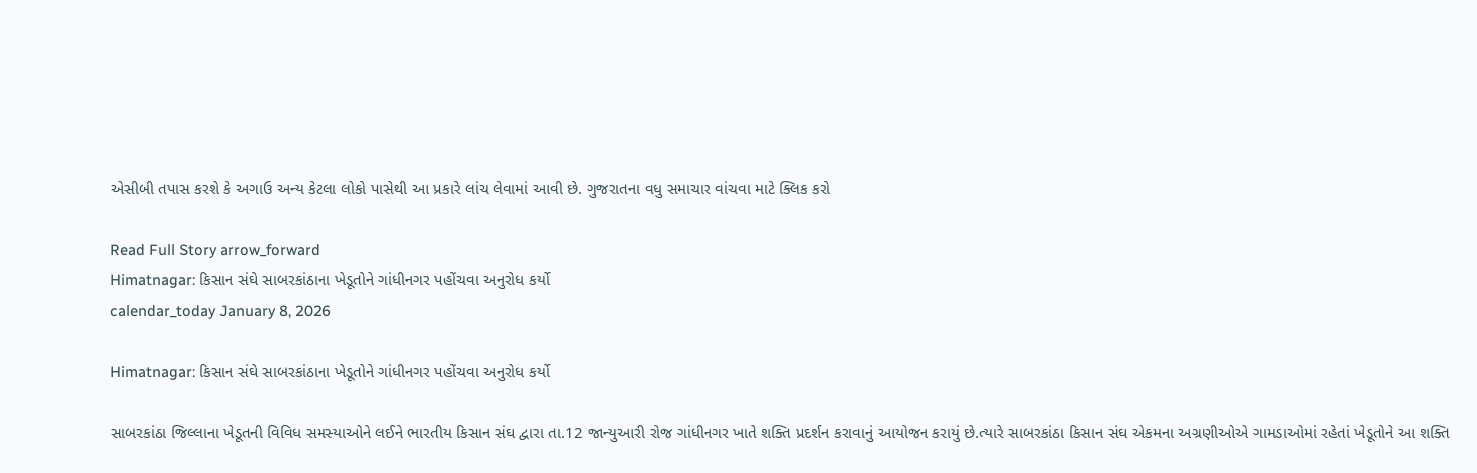એસીબી તપાસ કરશે કે અગાઉ અન્ય કેટલા લોકો પાસેથી આ પ્રકારે લાંચ લેવામાં આવી છે. ગુજરાતના વધુ સમાચાર વાંચવા માટે ક્લિક કરો

Read Full Story arrow_forward
Himatnagar: કિસાન સંઘે સાબરકાંઠાના ખેડૂતોને ગાંધીનગર પહોંચવા અનુરોધ કર્યો
calendar_today January 8, 2026

Himatnagar: કિસાન સંઘે સાબરકાંઠાના ખેડૂતોને ગાંધીનગર પહોંચવા અનુરોધ કર્યો

સાબરકાંઠા જિલ્લાના ખેડૂતની વિવિધ સમસ્યાઓને લઈને ભારતીય કિસાન સંઘ દ્વારા તા.12 જાન્યુઆરી રોજ ગાંધીનગર ખાતે શક્તિ પ્રદર્શન કરાવાનું આયોજન કરાયું છે.ત્યારે સાબરકાંઠા કિસાન સંઘ એકમના અગ્રણીઓએ ગામડાઓમાં રહેતાં ખેડૂતોને આ શક્તિ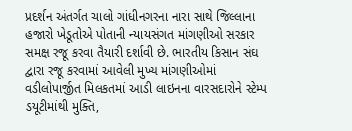પ્રદર્શન અંતર્ગત ચાલો ગાંધીનગરના નારા સાથે જિલ્લાના હજારો ખેડૂતોએ પોતાની ન્યાયસંગત માંગણીઓ સરકાર સમક્ષ રજૂ કરવા તૈયારી દર્શાવી છે. ભારતીય કિસાન સંઘ દ્વારા રજૂ કરવામાં આવેલી મુખ્ય માંગણીઓમાં વડીલોપાર્જીત મિલકતમાં આડી લાઇનના વારસદારોને સ્ટેમ્પ ડયૂટીમાંથી મુક્તિ,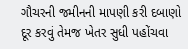ગૌચરની જમીનની માપણી કરી દબાણો દૂર કરવું તેમજ ખેતર સુધી પહોંચવા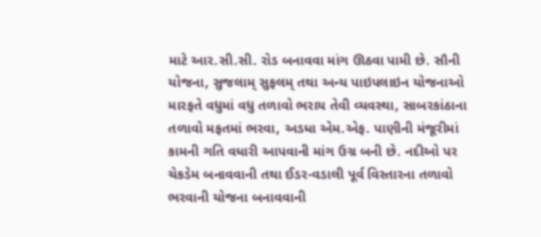માટે આર.સી.સી. રોડ બનાવવા માંગ ઊઠવા પામી છે. સૌની યોજના, સુજલામ્ સુફલમ્ તથા અન્ય પાઇપલાઇન યોજનાઓ મારફતે વધુમાં વધુ તળાવો ભરાય તેવી વ્યવસ્થા, સાબરકાંઠાના તળાવો મફતમાં ભરવા, અડધા એમ.એફ. પાણીની મંજૂરીમાં કામની ગતિ વધારી આપવાની માંગ ઉગ્ર બની છે. નદીઓ પર ચેકડેમ બનાવવાની તથા ઈડર-વડાલી પૂર્વ વિસ્તારના તળાવો ભરવાની યોજના બનાવવાની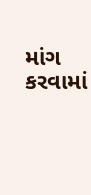માંગ કરવામાં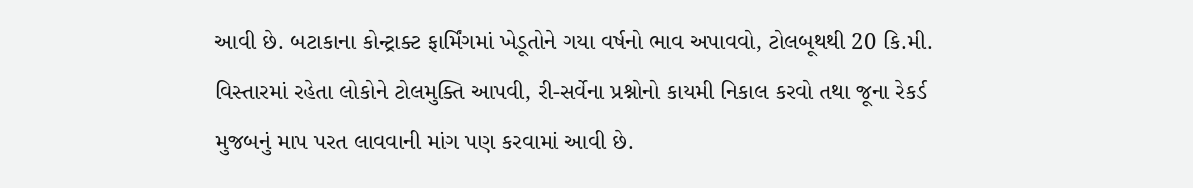આવી છે. બટાકાના કોન્ટ્રાક્ટ ફાર્મિંગમાં ખેડૂતોને ગયા વર્ષનો ભાવ અપાવવો, ટોલબૂથથી 20 કિ.મી. વિસ્તારમાં રહેતા લોકોને ટોલમુક્તિ આપવી, રી-સર્વેના પ્રશ્નોનો કાયમી નિકાલ કરવો તથા જૂના રેકર્ડ મુજબનું માપ પરત લાવવાની માંગ પણ કરવામાં આવી છે.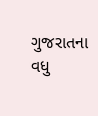ગુજરાતના વધુ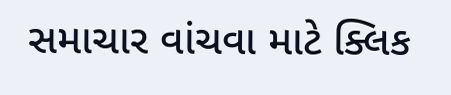સમાચાર વાંચવા માટે ક્લિક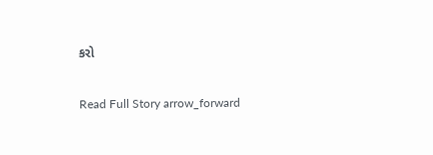કરો

Read Full Story arrow_forward